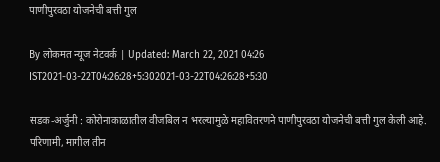पाणीपुरवठा योजनेची बत्ती गुल

By लोकमत न्यूज नेटवर्क | Updated: March 22, 2021 04:26 IST2021-03-22T04:26:28+5:302021-03-22T04:26:28+5:30

सडक-अर्जुनी : कोरोनाका‌ळातील वीजबिल न भरल्यामुळे महावितरणने पाणीपुरवठा योजनेची बत्ती गुल केली आहे. परिणामी, मागील तीन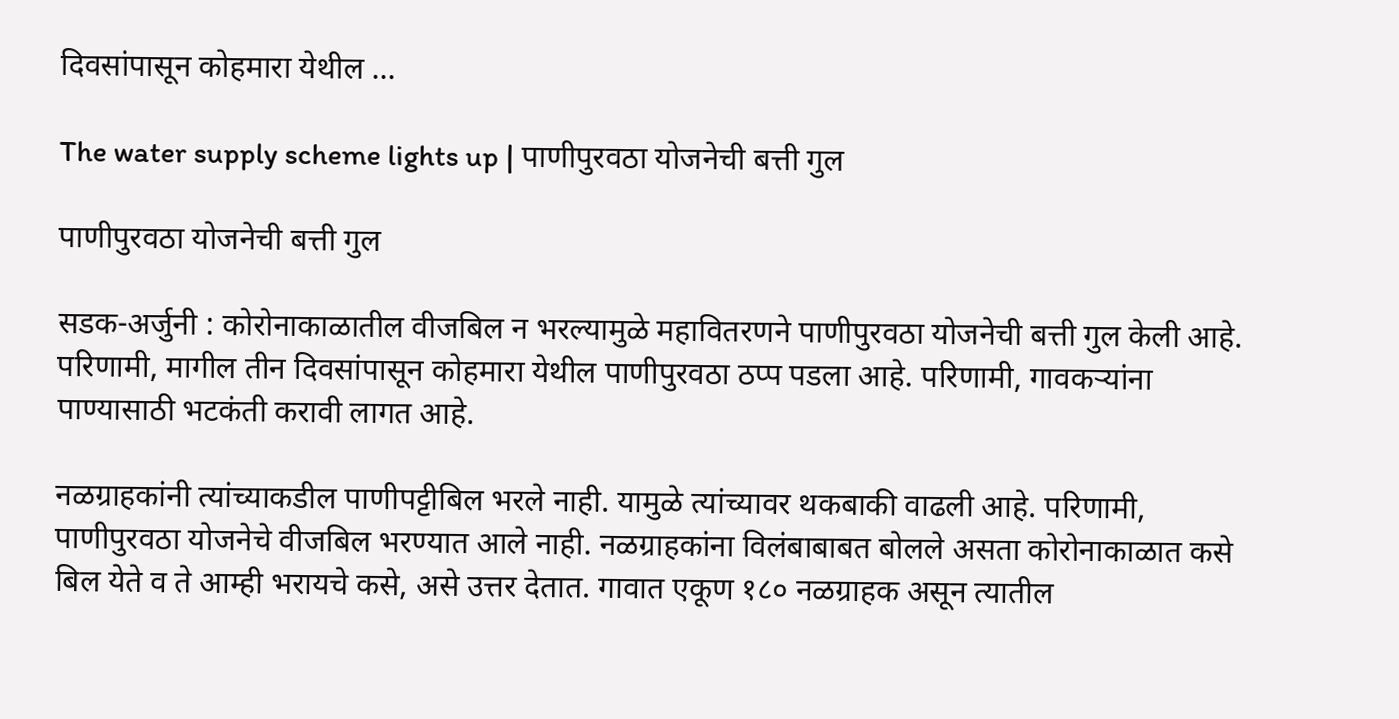दिवसांपासून कोहमारा येथील ...

The water supply scheme lights up | पाणीपुरवठा योजनेची बत्ती गुल

पाणीपुरवठा योजनेची बत्ती गुल

सडक-अर्जुनी : कोरोनाका‌ळातील वीजबिल न भरल्यामुळे महावितरणने पाणीपुरवठा योजनेची बत्ती गुल केली आहे. परिणामी, मागील तीन दिवसांपासून कोहमारा येथील पाणीपुरवठा ठप्प पडला आहे. परिणामी, गावकऱ्यांना पाण्यासाठी भटकंती करावी लागत आहे.

नळग्राहकांनी त्यांच्याकडील पाणीपट्टीबिल भरले नाही. यामुळे त्यांच्यावर थकबाकी वाढली आहे. परिणामी, पाणीपुरवठा योजनेचे वीजबिल भरण्यात आले नाही. नळग्राहकांना विलंबाबाबत बोलले असता कोरोनाकाळात कसे बिल येते व ते आम्ही भरायचे कसे, असे उत्तर देतात. गावात एकूण १८० नळग्राहक असून त्यातील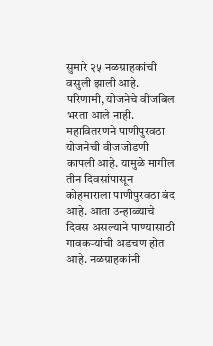सुमारे २५ नळग्राहकांची वसुली झाली आहे. परिणामी, योजनेचे वीजबिल भरता आले नाही. महावितरणने पाणीपुरवठा योजनेची वीजजोडणी कापली आहे. यामुळे मागील तीन दिवसांपासून कोहमाराला पाणीपुरवठा बंद आहे. आता उन्हाळ्याचे दिवस असल्याने पाण्यासाठी गावकऱ्यांची अडचण होत आहे. नळग्राहकांनी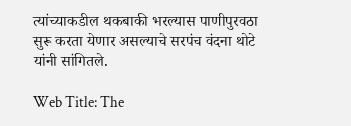त्यांच्याकडील थकबाकी भरल्यास पाणीपुरवठा सुरू करता येणार असल्याचे सरपंच वंदना थोटे यांनी सांगितले.

Web Title: The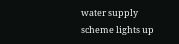water supply scheme lights up